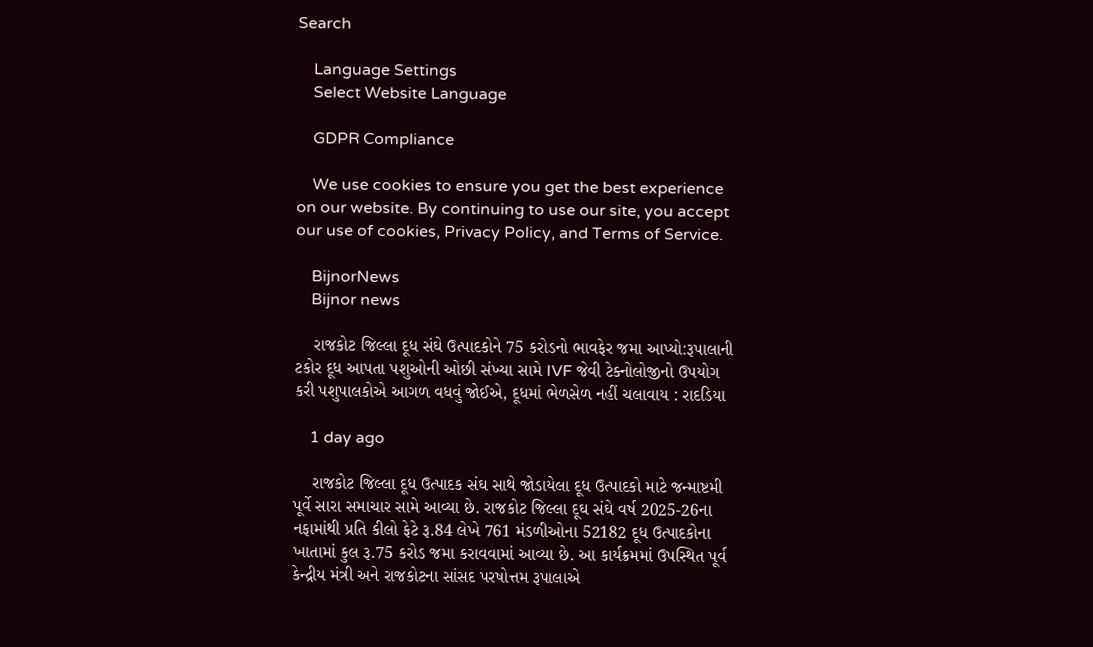Search

    Language Settings
    Select Website Language

    GDPR Compliance

    We use cookies to ensure you get the best experience on our website. By continuing to use our site, you accept our use of cookies, Privacy Policy, and Terms of Service.

    BijnorNews
    Bijnor news

    રાજકોટ જિલ્લા દૂધ સંઘે ઉત્પાદકોને 75 કરોડનો ભાવફેર જમા આપ્યો:રૂપાલાની ટકોર દૂધ આપતા પશુઓની ઓછી સંખ્યા સામે IVF જેવી ટેક્નોલોજીનો ઉપયોગ કરી પશુપાલકોએ આગળ વધવું જોઈએ, દૂધમાં ભેળસેળ નહીં ચલાવાય : રાદડિયા

    1 day ago

    રાજકોટ જિલ્લા દૂધ ઉત્પાદક સંઘ સાથે જોડાયેલા દૂધ ઉત્પાદકો માટે જન્માષ્ટમી પૂર્વે સારા સમાચાર સામે આવ્યા છે. રાજકોટ જિલ્લા દૂઘ સંઘે વર્ષ 2025-26ના નફામાંથી પ્રતિ કીલો ફેટે રૂ.84 લેખે 761 મંડળીઓના 52182 દૂધ ઉત્પાદકોના ખાતામાં કુલ રૂ.75 કરોડ જમા કરાવવામાં આવ્યા છે. આ કાર્યક્રમમાં ઉપસ્થિત પૂર્વ કેન્દ્રીય મંત્રી અને રાજકોટના સાંસદ પરષોત્તમ રૂપાલાએ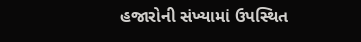હજારોની સંખ્યામાં ઉપસ્થિત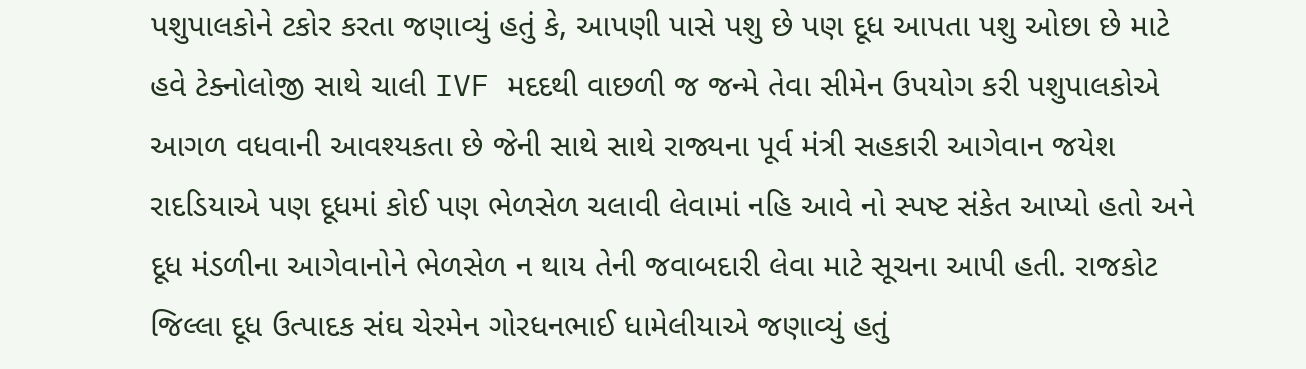પશુપાલકોને ટકોર કરતા જણાવ્યું હતું કે, આપણી પાસે પશુ છે પણ દૂધ આપતા પશુ ઓછા છે માટે હવે ટેક્નોલોજી સાથે ચાલી IVF મદદથી વાછળી જ જન્મે તેવા સીમેન ઉપયોગ કરી પશુપાલકોએ આગળ વધવાની આવશ્યકતા છે જેની સાથે સાથે રાજ્યના પૂર્વ મંત્રી સહકારી આગેવાન જયેશ રાદડિયાએ પણ દૂધમાં કોઈ પણ ભેળસેળ ચલાવી લેવામાં નહિ આવે નો સ્પષ્ટ સંકેત આપ્યો હતો અને દૂધ મંડળીના આગેવાનોને ભેળસેળ ન થાય તેની જવાબદારી લેવા માટે સૂચના આપી હતી. રાજકોટ જિલ્લા દૂધ ઉત્પાદક સંઘ ચેરમેન ગોરધનભાઈ ધામેલીયાએ જણાવ્યું હતું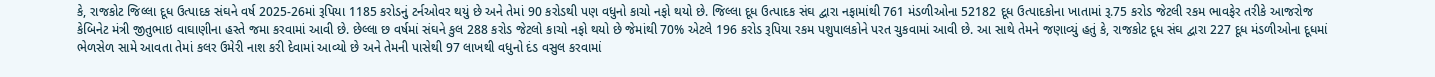કે, રાજકોટ જિલ્લા દૂધ ઉત્પાદક સંઘને વર્ષ 2025-26માં રૂપિયા 1185 કરોડનું ટર્નઓવર થયું છે અને તેમાં 90 કરોડથી પણ વધુનો કાચો નફો થયો છે. જિલ્લા દૂધ ઉત્પાદક સંઘ દ્વારા નફામાંથી 761 મંડળીઓના 52182 દૂધ ઉત્પાદકોના ખાતામાં રૂ.75 કરોડ જેટલી રકમ ભાવફેર તરીકે આજરોજ કેબિનેટ મંત્રી જીતુભાઇ વાઘાણીના હસ્તે જમા કરવામાં આવી છે. છેલ્લા છ વર્ષમાં સંઘને કુલ 288 કરોડ જેટલો કાચો નફો થયો છે જેમાંથી 70% એટલે 196 કરોડ રૂપિયા રકમ પશુપાલકોને પરત ચુકવામાં આવી છે. આ સાથે તેમને જણાવ્યું હતું કે, રાજકોટ દૂધ સંઘ દ્વારા 227 દૂધ મંડળીઓના દૂધમાં ભેળસેળ સામે આવતા તેમાં કલર ઉમેરી નાશ કરી દેવામાં આવ્યો છે અને તેમની પાસેથી 97 લાખથી વધુનો દંડ વસુલ કરવામાં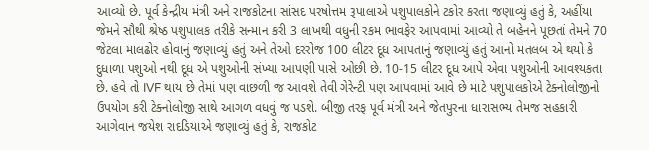આવ્યો છે. પૂર્વ કેન્દ્રીય મંત્રી અને રાજકોટના સાંસદ પરષોત્તમ રૂપાલાએ પશુપાલકોને ટકોર કરતા જણાવ્યું હતું કે, અહીંયા જેમને સૌથી શ્રેષ્ઠ પશુપાલક તરીકે સન્માન કરી 3 લાખથી વધુની રકમ ભાવફેર આપવામાં આવ્યો તે બહેનને પૂછતાં તેમને 70 જેટલા માલઢોર હોવાનું જણાવ્યું હતું અને તેઓ દરરોજ 100 લીટર દૂધ આપતાનું જણાવ્યું હતું આનો મતલબ એ થયો કે દુધાળા પશુઓ નથી દૂધ એ પશુઓની સંખ્યા આપણી પાસે ઓછી છે. 10-15 લીટર દૂધ આપે એવા પશુઓની આવશ્યકતા છે. હવે તો IVF થાય છે તેમાં પણ વાછળી જ આવશે તેવી ગેરેન્ટી પણ આપવામાં આવે છે માટે પશુપાલકોએ ટેક્નોલોજીનો ઉપયોગ કરી ટેક્નોલોજી સાથે આગળ વધવું જ પડશે. બીજી તરફ પૂર્વ મંત્રી અને જેતપુરના ધારાસભ્ય તેમજ સહકારી આગેવાન જયેશ રાદડિયાએ જણાવ્યું હતું કે, રાજકોટ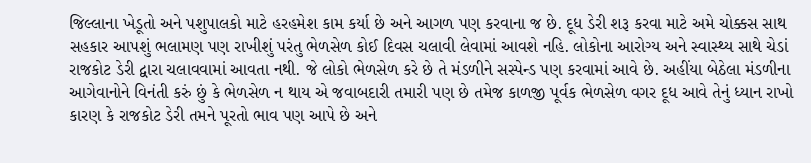જિલ્લાના ખેડૂતો અને પશુપાલકો માટે હરહમેશ કામ કર્યા છે અને આગળ પણ કરવાના જ છે. દૂધ ડેરી શરૂ કરવા માટે અમે ચોક્કસ સાથ સહકાર આપશું ભલામણ પણ રાખીશું પરંતુ ભેળસેળ કોઈ દિવસ ચલાવી લેવામાં આવશે નહિ. લોકોના આરોગ્ય અને સ્વાસ્થ્ય સાથે ચેડાં રાજકોટ ડેરી દ્વારા ચલાવવામાં આવતા નથી. જે લોકો ભેળસેળ કરે છે તે મંડળીને સસ્પેન્ડ પણ કરવામાં આવે છે. અહીંયા બેઠેલા મંડળીના આગેવાનોને વિનંતી કરું છું કે ભેળસેળ ન થાય એ જવાબદારી તમારી પણ છે તમેજ કાળજી પૂર્વક ભેળસેળ વગર દૂધ આવે તેનું ધ્યાન રાખો કારણ કે રાજકોટ ડેરી તમને પૂરતો ભાવ પણ આપે છે અને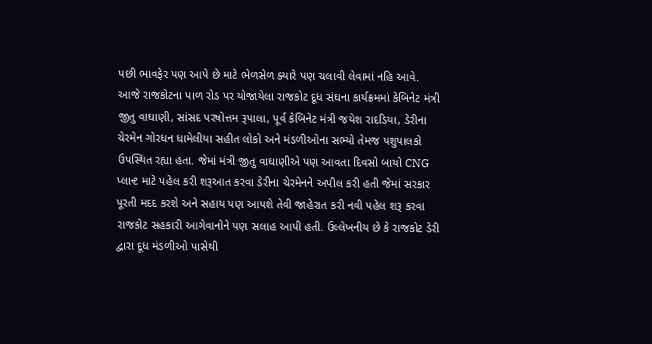પછી ભાવફેર પણ આપે છે માટે ભેળસેળ ક્યારે પણ ચલાવી લેવામાં નહિ આવે. આજે રાજકોટના પાળ રોડ પર યોજાયેલા રાજકોટ દૂધ સંઘના કાર્યક્રમમાં કેબિનેટ મંત્રી જીતુ વાઘાણી, સાંસદ પરષોત્તમ રૂપાલા, પૂર્વ કેબિનેટ મંત્રી જયેશ રાદડિયા, ડેરીના ચેરમેન ગોરધન ધામેલીયા સહીત લોકો અને મંડળીઓના સભ્યો તેમજ પશુપાલકો ઉપસ્થિત રહ્યા હતા. જેમાં મંત્રી જીતુ વાઘાણીએ પણ આવતા દિવસો બાયો CNG પ્લાન્ટ માટે પહેલ કરી શરૂઆત કરવા ડેરીના ચેરમેનને અપીલ કરી હતી જેમાં સરકાર પૂરતી મદદ કરશે અને સહાય પણ આપશે તેવી જાહેરાત કરી નવી પહેલ શરૂ કરવા રાજકોટ સહકારી આગેવાનોને પણ સલાહ આપી હતી. ઉલ્લેખનીય છે કે રાજકોટ ડેરી દ્વારા દૂધ મંડળીઓ પાસેથી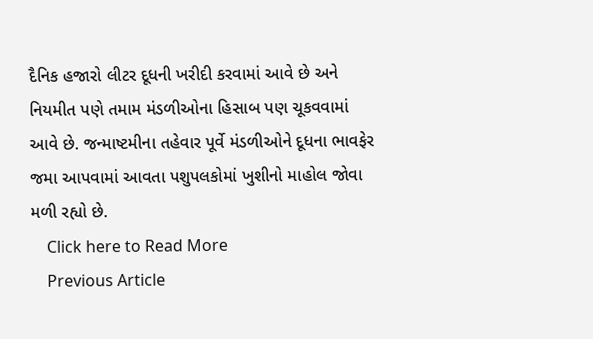દૈનિક હજારો લીટર દૂધની ખરીદી કરવામાં આવે છે અને નિયમીત પણે તમામ મંડળીઓના હિસાબ પણ ચૂકવવામાં આવે છે. જન્માષ્ટમીના તહેવાર પૂર્વે મંડળીઓને દૂધના ભાવફેર જમા આપવામાં આવતા પશુપલકોમાં ખુશીનો માહોલ જોવા મળી રહ્યો છે.
    Click here to Read More
    Previous Article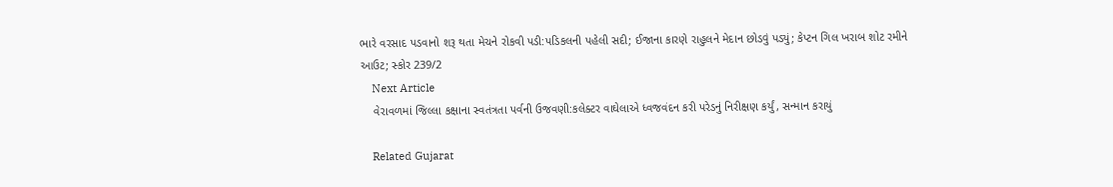ભારે વરસાદ પડવાનો શરૂ થતા મેચને રોકવી પડી:પડિકલની પહેલી સદી; ઈજાના કારણે રાહુલને મેદાન છોડવું પડ્યું; કેપ્ટન ગિલ ખરાબ શોટ રમીને આઉટ; સ્કોર 239/2
    Next Article
    વેરાવળમાં જિલ્લા કક્ષાના સ્વતંત્રતા પર્વની ઉજવણી:કલેક્ટર વાઘેલાએ ધ્વજવંદન કરી પરેડનું નિરીક્ષણ કર્યું, સન્માન કરાયું

    Related Gujarat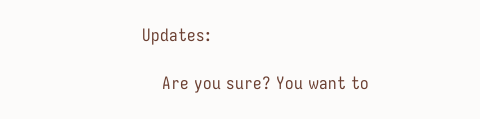Updates:

    Are you sure? You want to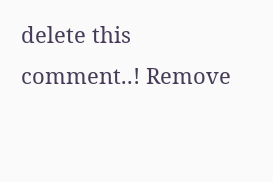delete this comment..! Remove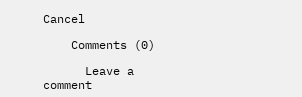Cancel

    Comments (0)

      Leave a comment